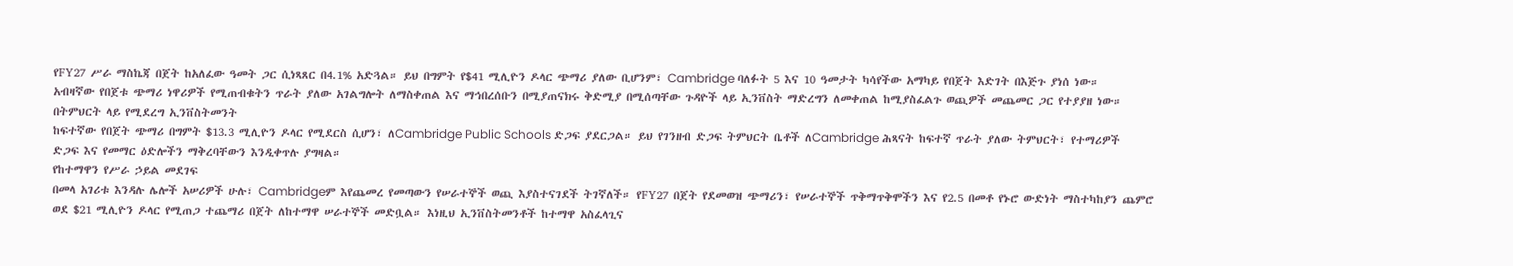የFY27 ሥራ ማስኬጃ በጀት ከአለፈው ዓመት ጋር ሲነጻጸር በ4.1% አድጓል። ይህ በግምት የ$41 ሚሊዮን ዶላር ጭማሪ ያለው ቢሆንም፣ Cambridge ባለፉት 5 እና 10 ዓመታት ካሳየችው አማካይ የበጀት እድገት በእጅጉ ያነሰ ነው።
አብዛኛው የበጀቱ ጭማሪ ነዋሪዎች የሚጠብቁትን ጥራት ያለው አገልግሎት ለማስቀጠል እና ማኅበረሰቡን በሚያጠናክሩ ቅድሚያ በሚሰጣቸው ጉዳዮች ላይ ኢንቨስት ማድረግን ለመቀጠል ከሚያስፈልጉ ወጪዎች መጨመር ጋር የተያያዘ ነው።
በትምህርት ላይ የሚደረግ ኢንቨስትመንት
ከፍተኛው የበጀት ጭማሪ በግምት $13.3 ሚሊዮን ዶላር የሚደርስ ሲሆን፣ ለCambridge Public Schools ድጋፍ ያደርጋል። ይህ የገንዘብ ድጋፍ ትምህርት ቤቶች ለCambridge ሕጻናት ከፍተኛ ጥራት ያለው ትምህርት፣ የተማሪዎች ድጋፍ እና የመማር ዕድሎችን ማቅረባቸውን እንዲቀጥሉ ያግዛል።
የከተማዋን የሥራ ኃይል መደገፍ
በመላ አገሪቱ እንዳሉ ሌሎች አሠሪዎች ሁሉ፣ Cambridgeም እየጨመረ የመጣውን የሠራተኞች ወጪ እያስተናገደች ትገኛለች። የFY27 በጀት የደመወዝ ጭማሪን፣ የሠራተኞች ጥቅማጥቅሞችን እና የ2.5 በመቶ የኑሮ ውድነት ማስተካከያን ጨምሮ ወደ $21 ሚሊዮን ዶላር የሚጠጋ ተጨማሪ በጀት ለከተማዋ ሠራተኞች መድቧል። እነዚህ ኢንቨስትመንቶች ከተማዋ አስፈላጊና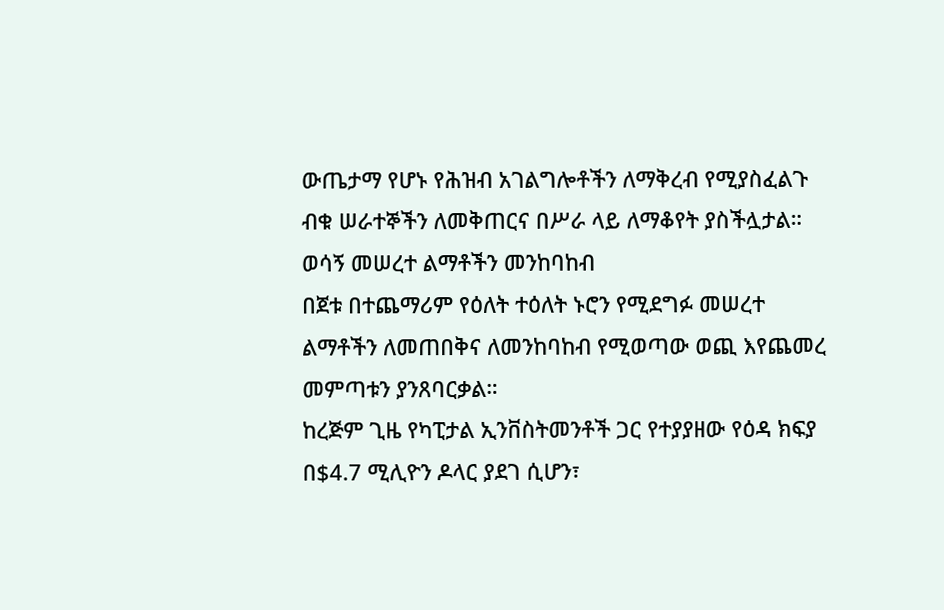ውጤታማ የሆኑ የሕዝብ አገልግሎቶችን ለማቅረብ የሚያስፈልጉ ብቁ ሠራተኞችን ለመቅጠርና በሥራ ላይ ለማቆየት ያስችሏታል።
ወሳኝ መሠረተ ልማቶችን መንከባከብ
በጀቱ በተጨማሪም የዕለት ተዕለት ኑሮን የሚደግፉ መሠረተ ልማቶችን ለመጠበቅና ለመንከባከብ የሚወጣው ወጪ እየጨመረ መምጣቱን ያንጸባርቃል።
ከረጅም ጊዜ የካፒታል ኢንቨስትመንቶች ጋር የተያያዘው የዕዳ ክፍያ በ$4.7 ሚሊዮን ዶላር ያደገ ሲሆን፣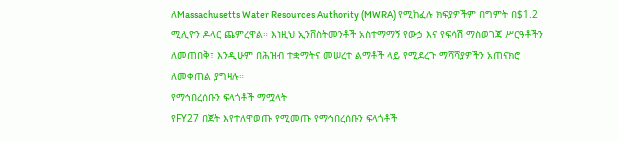ለMassachusetts Water Resources Authority (MWRA) የሚከፈሉ ክፍያዎችም በግምት በ$1.2 ሚሊዮን ዶላር ጨምረዋል። እነዚህ ኢንቨስትመንቶች አስተማማኝ የውኃ እና የፍሳሽ ማስወገጃ ሥርዓቶችን ለመጠበቅ፣ እንዲሁም በሕዝብ ተቋማትና መሠረተ ልማቶች ላይ የሚደረጉ ማሻሻያዎችን አጠናክሮ ለመቀጠል ያግዛሉ።
የማኅበረሰቡን ፍላጎቶች ማሟላት
የFY27 በጀት እየተለዋወጡ የሚመጡ የማኅበረሰቡን ፍላጎቶች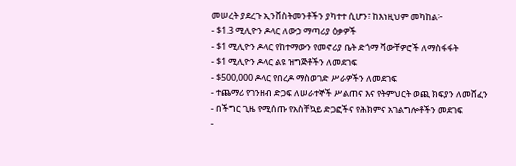መሠረት ያደረጉ ኢንቨስትመንቶችን ያካተተ ሲሆን፣ ከእነዚህም መካከል፦
- $1.3 ሚሊዮን ዶላር ለውኃ ማጣሪያ ዕቃዎች
- $1 ሚሊዮን ዶላር የከተማውን የመኖሪያ ቤት ድጎማ ቫውቸዎሮች ለማስፋፋት
- $1 ሚሊዮን ዶላር ልዩ ዝግጅቶችን ለመደገፍ
- $500,000 ዶላር የበረዶ ማስወገድ ሥራዎችን ለመደገፍ
- ተጨማሪ የገንዘብ ድጋፍ ለሠራተኞች ሥልጠና እና የትምህርት ወጪ ክፍያን ለመሸፈን
- በችግር ጊዜ የሚሰጡ የአስቸኳይ ድጋፎችና የሕክምና አገልግሎቶችን መደገፍ
-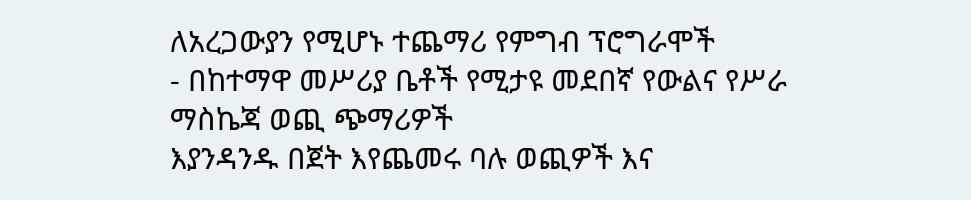ለአረጋውያን የሚሆኑ ተጨማሪ የምግብ ፕሮግራሞች
- በከተማዋ መሥሪያ ቤቶች የሚታዩ መደበኛ የውልና የሥራ ማስኬጃ ወጪ ጭማሪዎች
እያንዳንዱ በጀት እየጨመሩ ባሉ ወጪዎች እና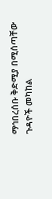ማኅበረሰቡ ቅድሚያ በሚሰጣቸው ጉዳዮች መካከል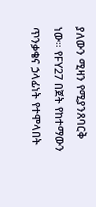ያለውን ሚዛን የሚያንጸባርቅ ነው። የFY27 በጀት የከተማውን ጥንቃቄና ኃላፊነት የተሞላበት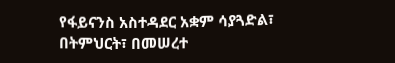የፋይናንስ አስተዳደር አቋም ሳያጓድል፣ በትምህርት፣ በመሠረተ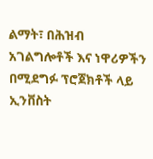ልማት፣ በሕዝብ አገልግሎቶች እና ነዋሪዎችን በሚደግፉ ፕሮጀክቶች ላይ ኢንቨስት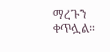ማረጉን ቀጥሏል።